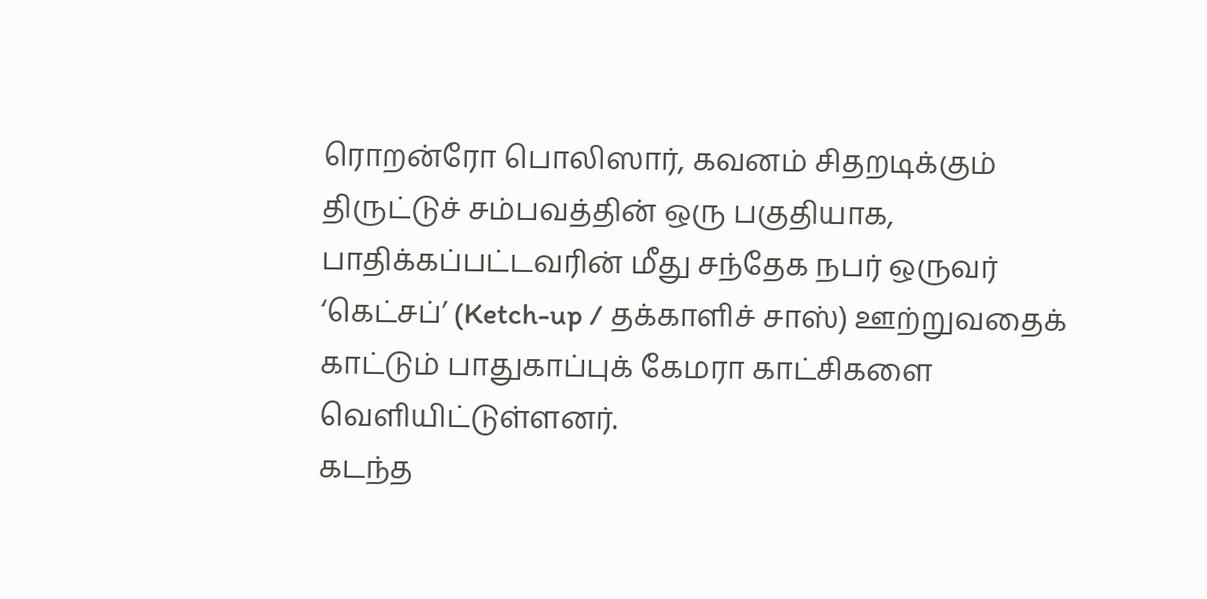ரொறன்ரோ பொலிஸார், கவனம் சிதறடிக்கும் திருட்டுச் சம்பவத்தின் ஒரு பகுதியாக, பாதிக்கப்பட்டவரின் மீது சந்தேக நபர் ஒருவர் ‘கெட்சப்’ (Ketch-up / தக்காளிச் சாஸ்) ஊற்றுவதைக் காட்டும் பாதுகாப்புக் கேமரா காட்சிகளை வெளியிட்டுள்ளனர்.
கடந்த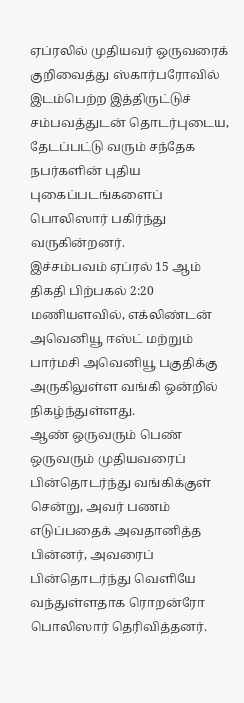ஏப்ரலில் முதியவர் ஒருவரைக் குறிவைத்து ஸ்கார்பரோவில் இடம்பெற்ற இத்திருட்டுச் சம்பவத்துடன் தொடர்புடைய, தேடப்பட்டு வரும் சந்தேக நபர்களின் புதிய புகைப்படங்களைப் பொலிஸார் பகிர்ந்து வருகின்றனர்.
இச்சம்பவம் ஏப்ரல் 15 ஆம் திகதி பிற்பகல் 2:20 மணியளவில், எக்லிண்டன் அவெனியூ ஈஸ்ட் மற்றும் பார்மசி அவெனியூ பகுதிக்கு அருகிலுள்ள வங்கி ஒன்றில் நிகழ்ந்துள்ளது.
ஆண் ஒருவரும் பெண் ஒருவரும் முதியவரைப் பின்தொடர்ந்து வங்கிக்குள் சென்று, அவர் பணம் எடுப்பதைக் அவதானித்த பின்னர், அவரைப் பின்தொடர்ந்து வெளியே வந்துள்ளதாக ரொறன்ரோ பொலிஸார் தெரிவித்தனர்.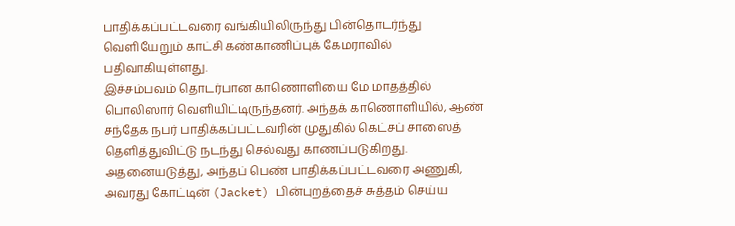பாதிக்கப்பட்டவரை வங்கியிலிருந்து பின்தொடர்ந்து வெளியேறும் காட்சி கண்காணிப்புக் கேமராவில் பதிவாகியுள்ளது.
இச்சம்பவம் தொடர்பான காணொளியை மே மாதத்தில் பொலிஸார் வெளியிட்டிருந்தனர். அந்தக் காணொளியில், ஆண் சந்தேக நபர் பாதிக்கப்பட்டவரின் முதுகில் கெட்சப் சாஸைத் தெளித்துவிட்டு நடந்து செல்வது காணப்படுகிறது.
அதனையடுத்து, அந்தப் பெண் பாதிக்கப்பட்டவரை அணுகி, அவரது கோட்டின் (Jacket) பின்புறத்தைச் சுத்தம் செய்ய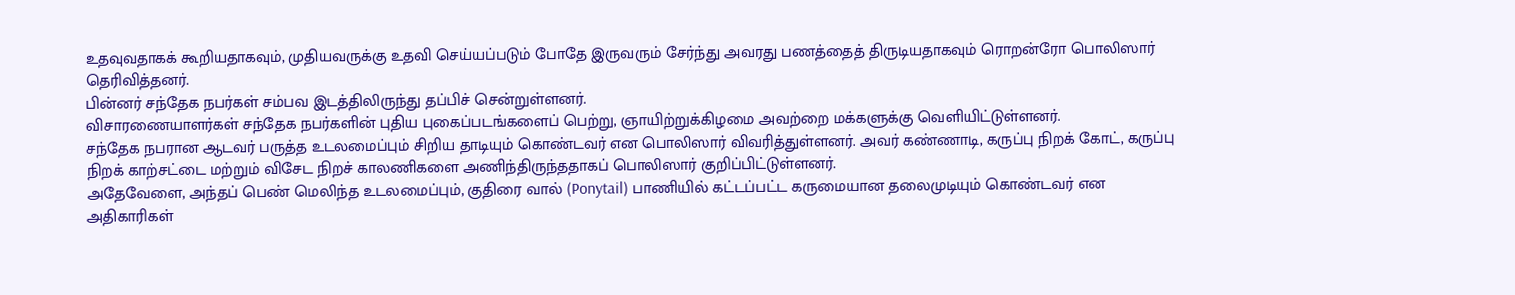உதவுவதாகக் கூறியதாகவும், முதியவருக்கு உதவி செய்யப்படும் போதே இருவரும் சேர்ந்து அவரது பணத்தைத் திருடியதாகவும் ரொறன்ரோ பொலிஸார் தெரிவித்தனர்.
பின்னர் சந்தேக நபர்கள் சம்பவ இடத்திலிருந்து தப்பிச் சென்றுள்ளனர்.
விசாரணையாளர்கள் சந்தேக நபர்களின் புதிய புகைப்படங்களைப் பெற்று, ஞாயிற்றுக்கிழமை அவற்றை மக்களுக்கு வெளியிட்டுள்ளனர்.
சந்தேக நபரான ஆடவர் பருத்த உடலமைப்பும் சிறிய தாடியும் கொண்டவர் என பொலிஸார் விவரித்துள்ளனர். அவர் கண்ணாடி, கருப்பு நிறக் கோட், கருப்பு நிறக் காற்சட்டை மற்றும் விசேட நிறச் காலணிகளை அணிந்திருந்ததாகப் பொலிஸார் குறிப்பிட்டுள்ளனர்.
அதேவேளை, அந்தப் பெண் மெலிந்த உடலமைப்பும், குதிரை வால் (Ponytail) பாணியில் கட்டப்பட்ட கருமையான தலைமுடியும் கொண்டவர் என அதிகாரிகள்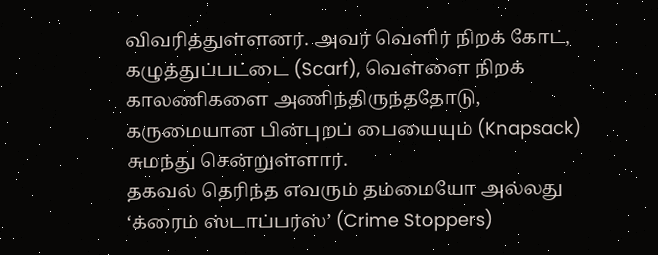விவரித்துள்ளனர். அவர் வெளிர் நிறக் கோட், கழுத்துப்பட்டை (Scarf), வெள்ளை நிறக் காலணிகளை அணிந்திருந்ததோடு, கருமையான பின்புறப் பையையும் (Knapsack) சுமந்து சென்றுள்ளார்.
தகவல் தெரிந்த எவரும் தம்மையோ அல்லது ‘க்ரைம் ஸ்டாப்பர்ஸ்’ (Crime Stoppers)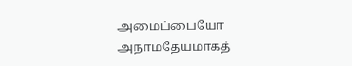அமைப்பையோ அநாமதேயமாகத்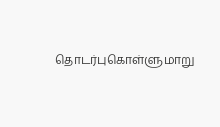தொடர்புகொள்ளுமாறு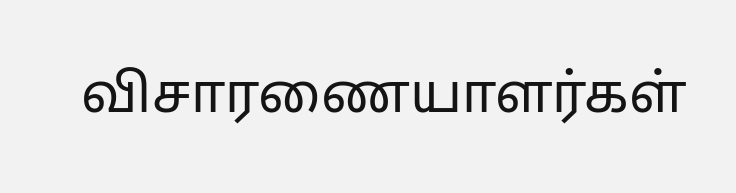விசாரணையாளர்கள்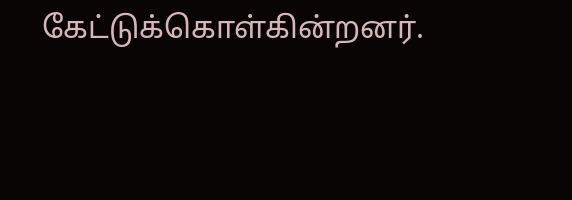கேட்டுக்கொள்கின்றனர்.